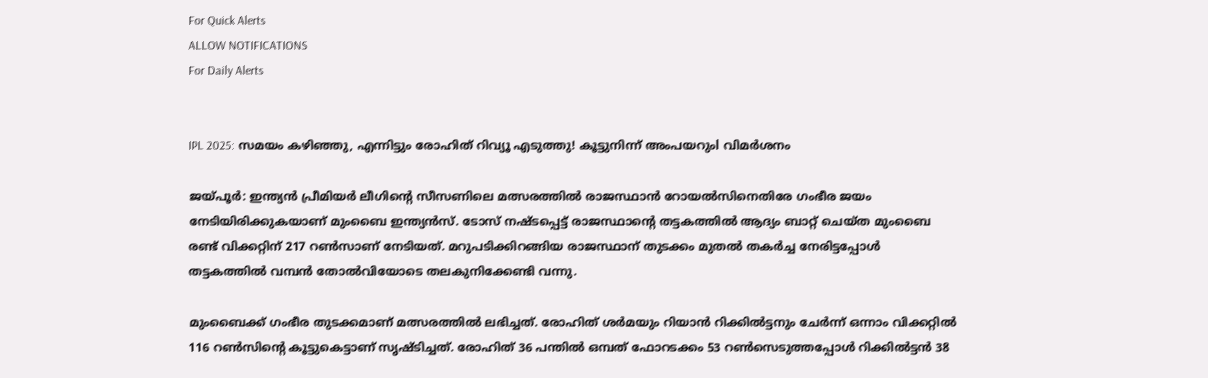For Quick Alerts
ALLOW NOTIFICATIONS
For Daily Alerts


IPL 2025: സമയം കഴിഞ്ഞു, എന്നിട്ടും രോഹിത് റിവ്യൂ എടുത്തു! കൂട്ടുനിന്ന് അംപയറുംl വിമര്‍ശനം

ജയ്പൂര്‍: ഇന്ത്യന്‍ പ്രീമിയര്‍ ലീഗിന്റെ സീസണിലെ മത്സരത്തില്‍ രാജസ്ഥാന്‍ റോയല്‍സിനെതിരേ ഗംഭീര ജയം നേടിയിരിക്കുകയാണ് മുംബൈ ഇന്ത്യന്‍സ്. ടോസ് നഷ്ടപ്പെട്ട് രാജസ്ഥാന്റെ തട്ടകത്തില്‍ ആദ്യം ബാറ്റ് ചെയ്ത മുംബൈ രണ്ട് വിക്കറ്റിന് 217 റണ്‍സാണ് നേടിയത്. മറുപടിക്കിറങ്ങിയ രാജസ്ഥാന് തുടക്കം മുതല്‍ തകര്‍ച്ച നേരിട്ടപ്പോള്‍ തട്ടകത്തില്‍ വമ്പന്‍ തോല്‍വിയോടെ തലകുനിക്കേണ്ടി വന്നു.

മുംബൈക്ക് ഗംഭീര തുടക്കമാണ് മത്സരത്തില്‍ ലഭിച്ചത്. രോഹിത് ശര്‍മയും റിയാന്‍ റിക്കില്‍ട്ടനും ചേര്‍ന്ന് ഒന്നാം വിക്കറ്റില്‍ 116 റണ്‍സിന്റെ കൂട്ടുകെട്ടാണ് സൃഷ്ടിച്ചത്. രോഹിത് 36 പന്തില്‍ ഒമ്പത് ഫോറടക്കം 53 റണ്‍സെടുത്തപ്പോള്‍ റിക്കില്‍ട്ടന്‍ 38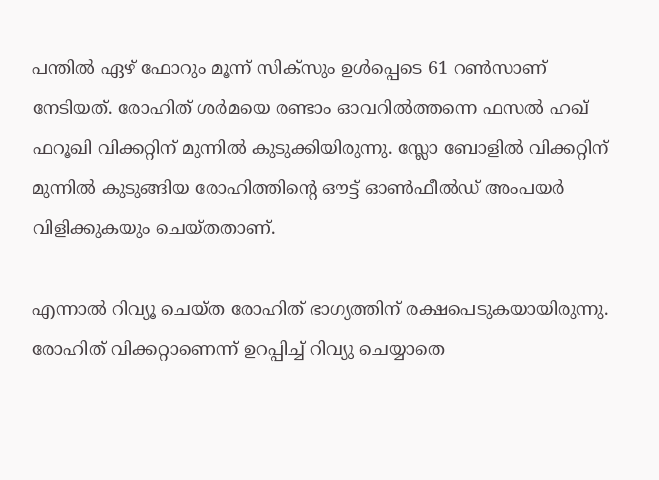പന്തില്‍ ഏഴ് ഫോറും മൂന്ന് സിക്‌സും ഉള്‍പ്പെടെ 61 റണ്‍സാണ് നേടിയത്. രോഹിത് ശര്‍മയെ രണ്ടാം ഓവറില്‍ത്തന്നെ ഫസല്‍ ഹഖ് ഫറൂഖി വിക്കറ്റിന് മുന്നില്‍ കുടുക്കിയിരുന്നു. സ്ലോ ബോളില്‍ വിക്കറ്റിന് മുന്നില്‍ കുടുങ്ങിയ രോഹിത്തിന്റെ ഔട്ട് ഓണ്‍ഫീല്‍ഡ് അംപയര്‍ വിളിക്കുകയും ചെയ്തതാണ്.

എന്നാല്‍ റിവ്യൂ ചെയ്ത രോഹിത് ഭാഗ്യത്തിന് രക്ഷപെടുകയായിരുന്നു. രോഹിത് വിക്കറ്റാണെന്ന് ഉറപ്പിച്ച് റിവ്യു ചെയ്യാതെ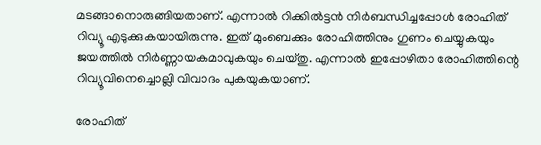മടങ്ങാനൊരുങ്ങിയതാണ്. എന്നാല്‍ റിക്കില്‍ട്ടന്‍ നിര്‍ബന്ധിച്ചപ്പോള്‍ രോഹിത് റിവ്യൂ എടുക്കുകയായിരുന്നു. ഇത് മുംബെക്കും രോഹിത്തിനും ഗുണം ചെയ്യുകയും ജയത്തില്‍ നിര്‍ണ്ണായകമാവുകയും ചെയ്തു. എന്നാല്‍ ഇപ്പോഴിതാ രോഹിത്തിന്റെ റിവ്യൂവിനെച്ചൊല്ലി വിവാദം പുകയുകയാണ്.

രോഹിത്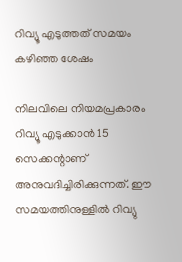റിവ്യൂ എടുത്തത് സമയം കഴിഞ്ഞ ശേഷം

നിലവിലെ നിയമപ്രകാരം റിവ്യൂ എടുക്കാന്‍ 15 സെക്കന്റാണ് അനുവദിച്ചിരിക്കുന്നത്. ഈ സമയത്തിനുള്ളില്‍ റിവ്യു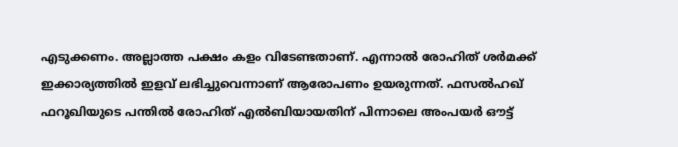എടുക്കണം. അല്ലാത്ത പക്ഷം കളം വിടേണ്ടതാണ്. എന്നാല്‍ രോഹിത് ശര്‍മക്ക് ഇക്കാര്യത്തില്‍ ഇളവ് ലഭിച്ചുവെന്നാണ് ആരോപണം ഉയരുന്നത്. ഫസല്‍ഹഖ് ഫറൂഖിയുടെ പന്തില്‍ രോഹിത് എല്‍ബിയായതിന് പിന്നാലെ അംപയര്‍ ഔട്ട്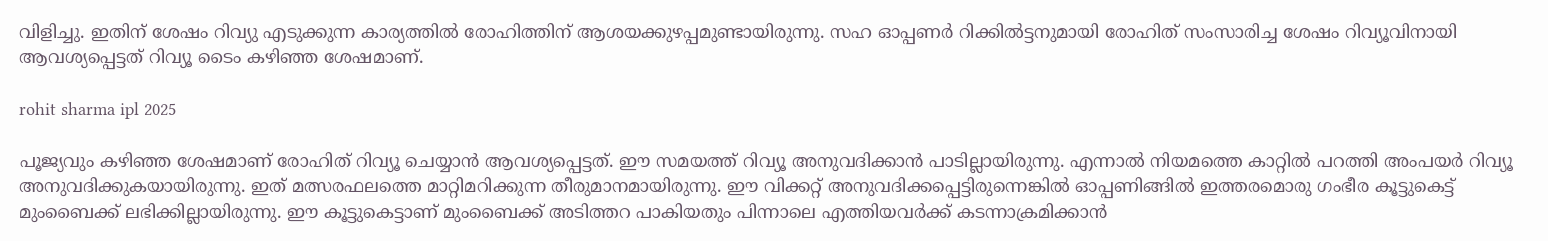വിളിച്ചു. ഇതിന് ശേഷം റിവ്യു എടുക്കുന്ന കാര്യത്തില്‍ രോഹിത്തിന് ആശയക്കുഴപ്പമുണ്ടായിരുന്നു. സഹ ഓപ്പണര്‍ റിക്കില്‍ട്ടനുമായി രോഹിത് സംസാരിച്ച ശേഷം റിവ്യൂവിനായി ആവശ്യപ്പെട്ടത് റിവ്യൂ ടൈം കഴിഞ്ഞ ശേഷമാണ്.

rohit sharma ipl 2025

പൂജ്യവും കഴിഞ്ഞ ശേഷമാണ് രോഹിത് റിവ്യൂ ചെയ്യാന്‍ ആവശ്യപ്പെട്ടത്. ഈ സമയത്ത് റിവ്യൂ അനുവദിക്കാന്‍ പാടില്ലായിരുന്നു. എന്നാല്‍ നിയമത്തെ കാറ്റില്‍ പറത്തി അംപയര്‍ റിവ്യൂ അനുവദിക്കുകയായിരുന്നു. ഇത് മത്സരഫലത്തെ മാറ്റിമറിക്കുന്ന തീരുമാനമായിരുന്നു. ഈ വിക്കറ്റ് അനുവദിക്കപ്പെട്ടിരുന്നെങ്കില്‍ ഓപ്പണിങ്ങില്‍ ഇത്തരമൊരു ഗംഭീര കൂട്ടുകെട്ട് മുംബൈക്ക് ലഭിക്കില്ലായിരുന്നു. ഈ കൂട്ടുകെട്ടാണ് മുംബൈക്ക് അടിത്തറ പാകിയതും പിന്നാലെ എത്തിയവര്‍ക്ക് കടന്നാക്രമിക്കാന്‍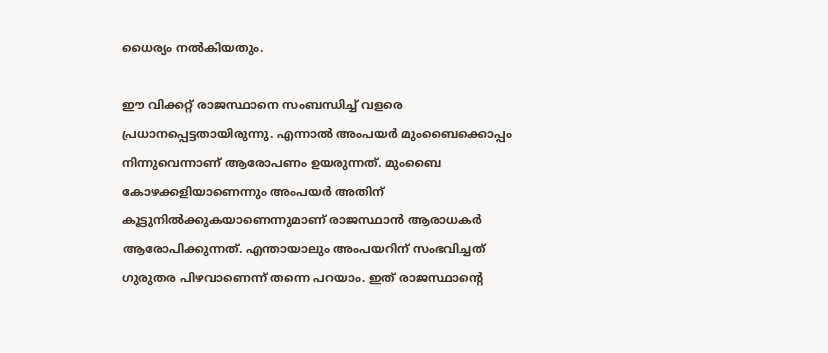ധൈര്യം നല്‍കിയതും.

ഈ വിക്കറ്റ് രാജസ്ഥാനെ സംബന്ധിച്ച് വളരെ പ്രധാനപ്പെട്ടതായിരുന്നു. എന്നാല്‍ അംപയര്‍ മുംബൈക്കൊപ്പം നിന്നുവെന്നാണ് ആരോപണം ഉയരുന്നത്. മുംബൈ കോഴക്കളിയാണെന്നും അംപയര്‍ അതിന് കൂട്ടുനില്‍ക്കുകയാണെന്നുമാണ് രാജസ്ഥാന്‍ ആരാധകര്‍ ആരോപിക്കുന്നത്. എന്തായാലും അംപയറിന് സംഭവിച്ചത് ഗുരുതര പിഴവാണെന്ന് തന്നെ പറയാം. ഇത് രാജസ്ഥാന്റെ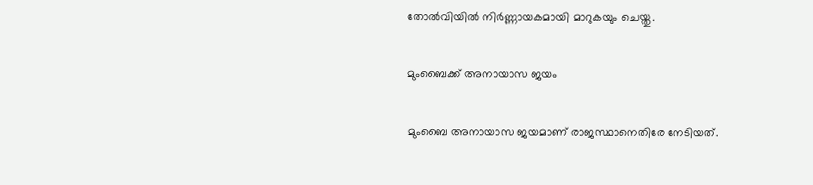തോല്‍വിയില്‍ നിര്‍ണ്ണായകമായി മാറുകയും ചെയ്തു.

മുംബൈക്ക് അനായാസ ജയം

മുംബൈ അനായാസ ജയമാണ് രാജസ്ഥാനെതിരേ നേടിയത്.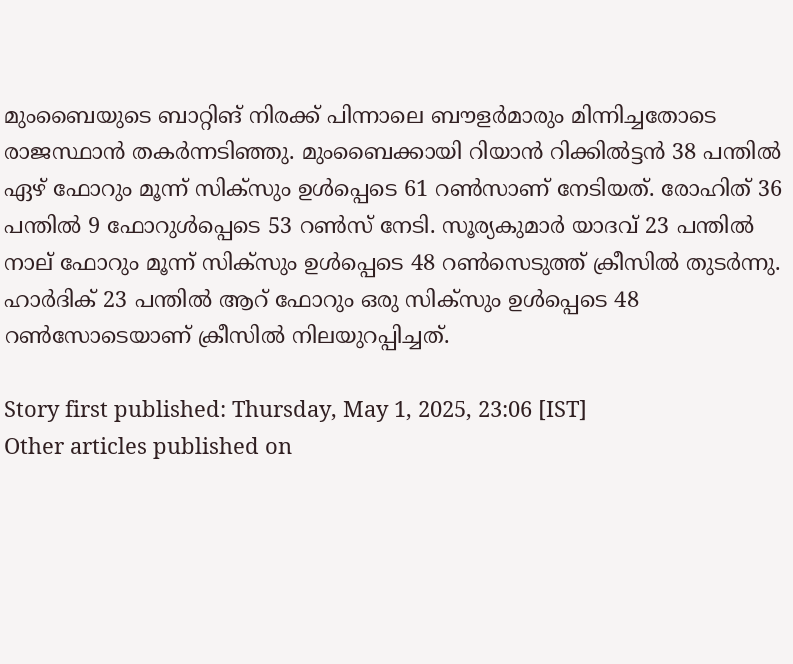മുംബൈയുടെ ബാറ്റിങ് നിരക്ക് പിന്നാലെ ബൗളര്‍മാരും മിന്നിച്ചതോടെ രാജസ്ഥാന്‍ തകര്‍ന്നടിഞ്ഞു. മുംബൈക്കായി റിയാന്‍ റിക്കില്‍ട്ടന്‍ 38 പന്തില്‍ ഏഴ് ഫോറും മൂന്ന് സിക്‌സും ഉള്‍പ്പെടെ 61 റണ്‍സാണ് നേടിയത്. രോഹിത് 36 പന്തില്‍ 9 ഫോറുള്‍പ്പെടെ 53 റണ്‍സ് നേടി. സൂര്യകുമാര്‍ യാദവ് 23 പന്തില്‍ നാല് ഫോറും മൂന്ന് സിക്‌സും ഉള്‍പ്പെടെ 48 റണ്‍സെടുത്ത് ക്രീസില്‍ തുടര്‍ന്നു. ഹാര്‍ദിക് 23 പന്തില്‍ ആറ് ഫോറും ഒരു സിക്‌സും ഉള്‍പ്പെടെ 48 റണ്‍സോടെയാണ് ക്രീസില്‍ നിലയുറപ്പിച്ചത്.

Story first published: Thursday, May 1, 2025, 23:06 [IST]
Other articles published on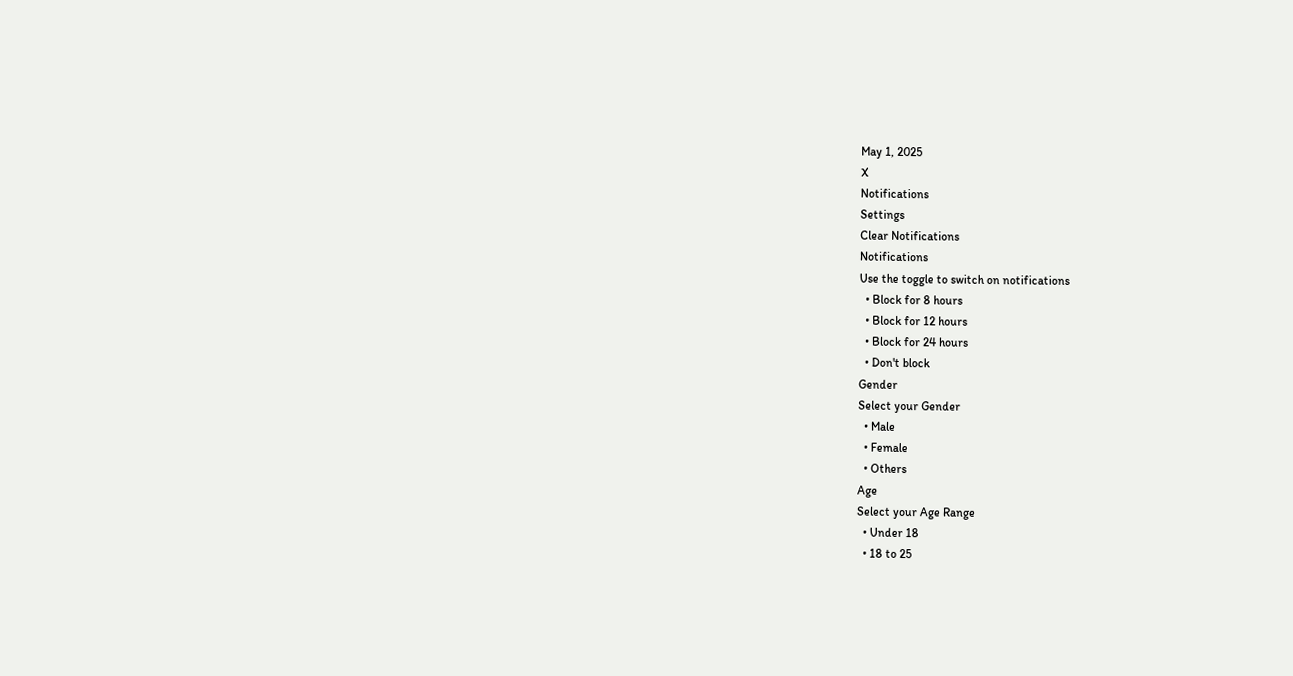May 1, 2025
X
Notifications
Settings
Clear Notifications
Notifications
Use the toggle to switch on notifications
  • Block for 8 hours
  • Block for 12 hours
  • Block for 24 hours
  • Don't block
Gender
Select your Gender
  • Male
  • Female
  • Others
Age
Select your Age Range
  • Under 18
  • 18 to 25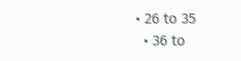• 26 to 35
  • 36 to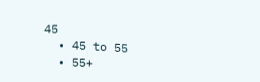45
  • 45 to 55
  • 55+